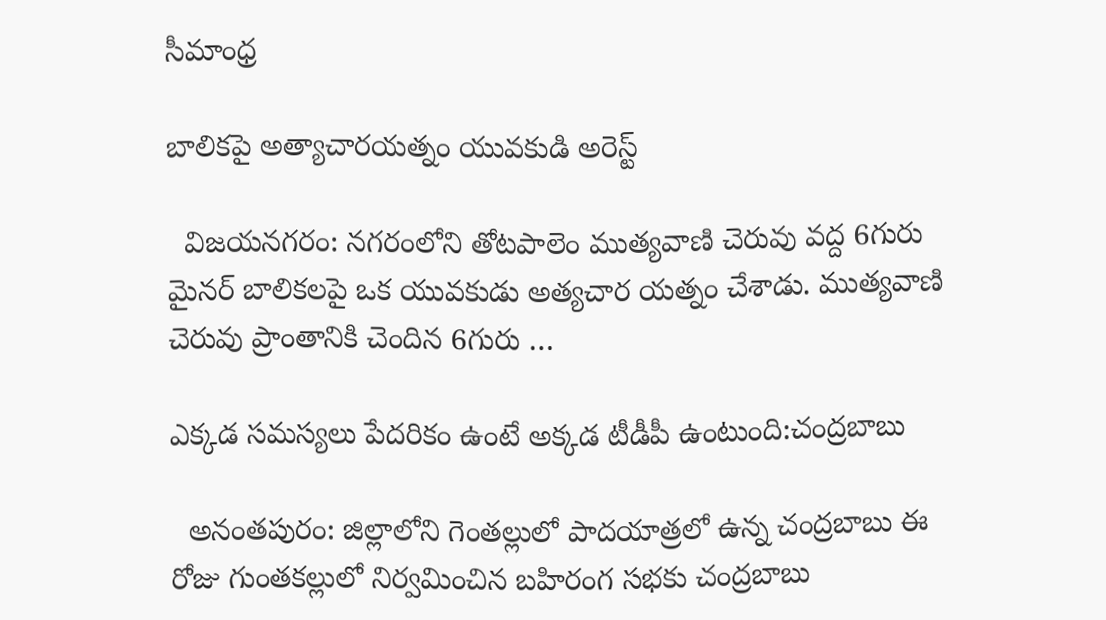సీమాంధ్ర

బాలికపై అత్యాచారయత్నం యువకుడి అరెస్ట్‌

  విజయనగరం: నగరంలోని తోటపాలెం ముత్యవాణి చెరువు వద్ద 6గురు మైనర్‌ బాలికలపై ఒక యువకుడు అత్యచార యత్నం చేశాడు. ముత్యవాణి చెరువు ప్రాంతానికి చెందిన 6గురు …

ఎక్కడ సమస్యలు పేదరికం ఉంటే అక్కడ టీడీపీ ఉంటుంది:చంద్రబాబు

  అనంతపురం: జిల్లాలోని గెంతల్లులో పాదయాత్రలో ఉన్న చంద్రబాబు ఈ రోజు గుంతకల్లులో నిర్వమించిన బహిరంగ సభకు చంద్రబాబు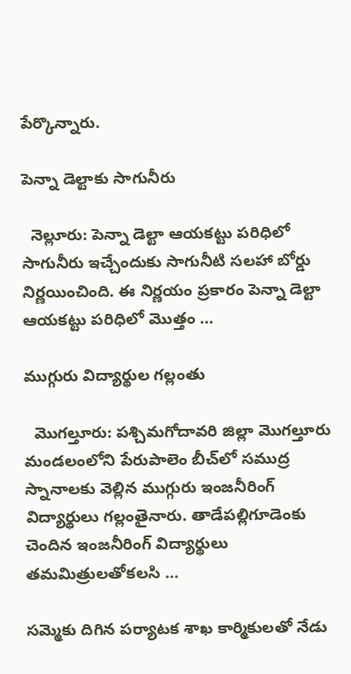పేర్కొన్నారు.

పెన్నా డెల్టాకు సాగునీరు

  నెల్లూరు: పెన్నా డెల్టా ఆయకట్టు పరిధిలో సాగునీరు ఇచ్చేందుకు సాగునీటి సలహా బోర్డు నిర్ణయించింది. ఈ నిర్ణయం ప్రకారం పెన్నా డెల్టా ఆయకట్టు పరిధిలో మొత్తం …

ముగ్గురు విద్యార్థుల గల్లంతు

  మొగల్తూరు: పశ్చిమగోదావరి జిల్లా మొగల్తూరు మండలంలోని పేరుపాలెం బీచ్‌లో సముద్ర స్నానాలకు వెల్లిన ముగ్గురు ఇంజనీరింగ్‌ విద్యార్థులు గల్లంతైనారు. తాడేపల్లిగూడెంకు చెందిన ఇంజనీరింగ్‌ విద్యార్థులు తమమిత్రులతోకలసి …

సమ్మెకు దిగిన పర్యాటక శాఖ కార్మికులతో నేడు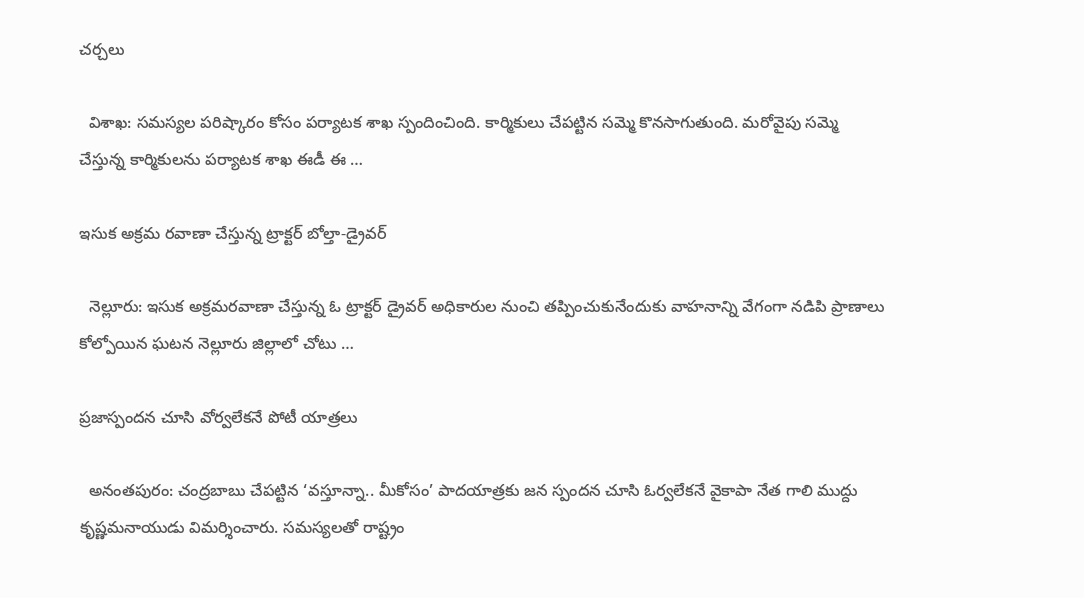చర్చలు

  విశాఖ: సమస్యల పరిష్కారం కోసం పర్యాటక శాఖ స్పందించింది. కార్మికులు చేపట్టిన సమ్మె కొనసాగుతుంది. మరోవైపు సమ్మె చేస్తున్న కార్మికులను పర్యాటక శాఖ ఈడీ ఈ …

ఇసుక అక్రమ రవాణా చేస్తున్న ట్రాక్టర్‌ బోల్తా-డ్రైవర్‌

  నెల్లూరు: ఇసుక అక్రమరవాణా చేస్తున్న ఓ ట్రాక్టర్‌ డ్రైవర్‌ అధికారుల నుంచి తప్పించుకునేందుకు వాహనాన్ని వేగంగా నడిపి ప్రాణాలు కోల్పోయిన ఘటన నెల్లూరు జిల్లాలో చోటు …

ప్రజాస్పందన చూసి వోర్వలేకనే పోటీ యాత్రలు

  అనంతపురం: చంద్రబాబు చేపట్టిన ‘వస్తూన్నా.. మీకోసం’ పాదయాత్రకు జన స్పందన చూసి ఓర్వలేకనే వైకాపా నేత గాలి ముద్దు కృష్ణమనాయుడు విమర్శించారు. సమస్యలతో రాష్ట్రం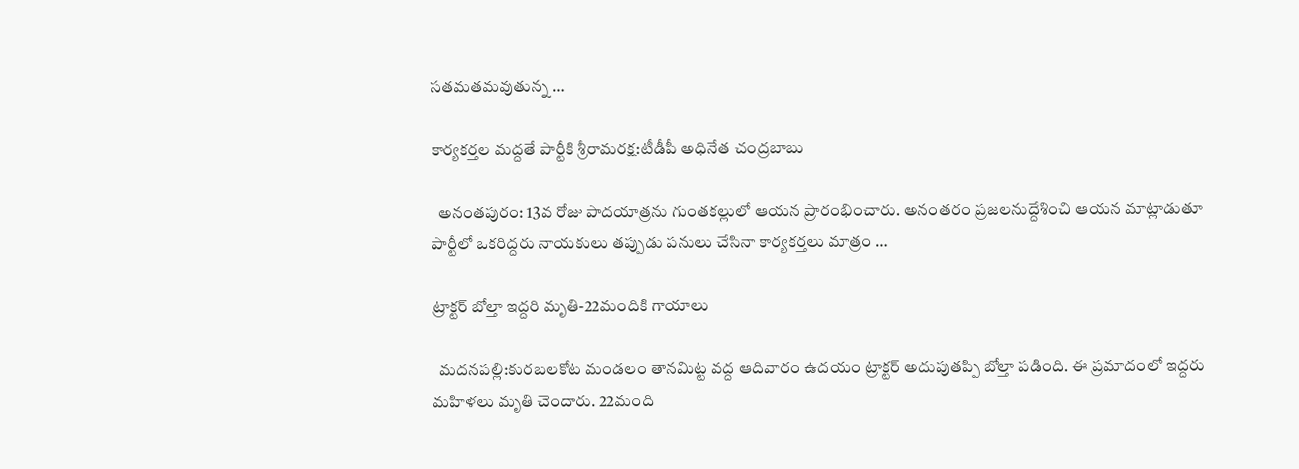సతమతమవుతున్న …

కార్యకర్తల మద్దతే పార్టీకి శ్రీరామరక్ష:టీడీపీ అధినేత చంద్రబాబు

  అనంతపురం: 13వ రోజు పాదయాత్రను గుంతకల్లులో ఆయన ప్రారంభించారు. అనంతరం ప్రజలనుద్దేశించి ఆయన మాట్లాడుతూ పార్టీలో ఒకరిద్దరు నాయకులు తప్పుడు పనులు చేసినా కార్యకర్తలు మాత్రం …

ట్రాక్టర్‌ బోల్తా ఇద్దరి మృతి-22మందికి గాయాలు

  మదనపల్లి:కురబలకోట మండలం తానమిట్ట వద్ద ఆదివారం ఉదయం ట్రాక్టర్‌ అదుపుతప్పి బోల్తా పడింది. ఈ ప్రమాదంలో ఇద్దరు మహిళలు మృతి చెందారు. 22మంది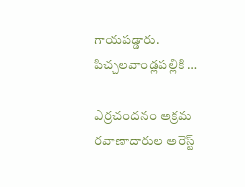గాయపడ్డారు. పిచ్చలవాండ్లపల్లికి …

ఎర్రచందనం అక్రమ రవాణాదారుల అరెస్ట్‌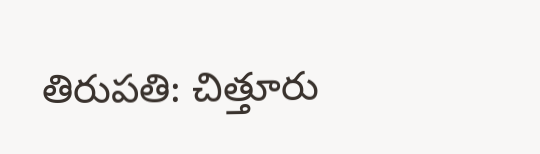తిరుపతి: చిత్తూరు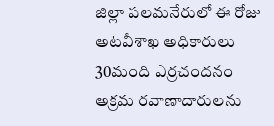జిల్లా పలమనేరులో ఈ రోజు అటవీశాఖ అధికారులు 30మంది ఎర్రచందనం అక్రమ రవాణాదారులను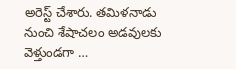అరెస్ట్‌ చేశారు. తమిళనాడు నుంచి శేషాచలం అడవులకు వెళ్తుండగా …